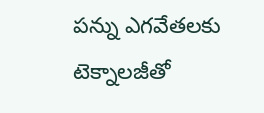పన్ను ఎగవేతలకు టెక్నాలజీతో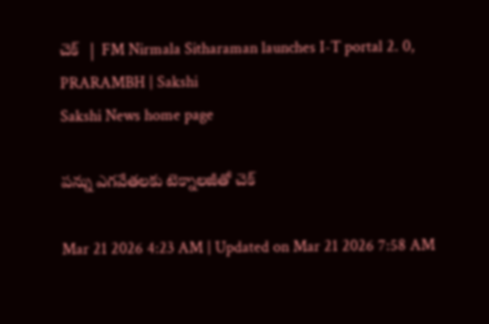చెక్‌  | FM Nirmala Sitharaman launches I-T portal 2. 0, PRARAMBH | Sakshi
Sakshi News home page

పన్ను ఎగవేతలకు టెక్నాలజీతో చెక్‌

Mar 21 2026 4:23 AM | Updated on Mar 21 2026 7:58 AM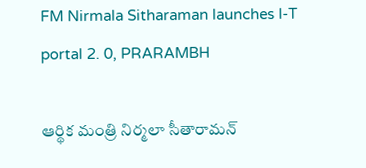FM Nirmala Sitharaman launches I-T portal 2. 0, PRARAMBH

ఆర్థిక మంత్రి నిర్మలా సీతారామన్‌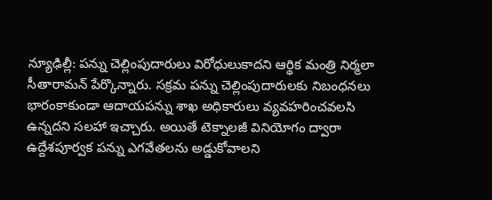న్యూఢిల్లీ: పన్ను చెల్లింపుదారులు విరోధులుకాదని ఆర్థిక మంత్రి నిర్మలా సీతారామన్‌ పేర్కొన్నారు. సక్రమ పన్ను చెల్లింపుదారులకు నిబంధనలు భారంకాకుండా ఆదాయపన్ను శాఖ అధికారులు వ్యవహరించవలసి ఉన్నదని సలహా ఇచ్చారు. అయితే టెక్నాలజీ వినియోగం ద్వారా ఉద్దేశపూర్వక పన్ను ఎగవేతలను అడ్డుకోవాలని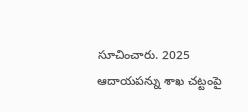సూచించారు. 2025 ఆదాయపన్ను శాఖ చట్టంపై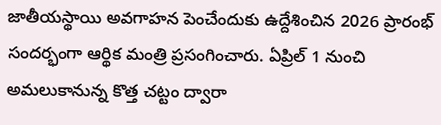జాతీయస్థాయి అవగాహన పెంచేందుకు ఉద్దేశించిన 2026 ప్రారంభ్‌ సందర్భంగా ఆర్థిక మంత్రి ప్రసంగించారు. ఏప్రిల్‌ 1 నుంచి అమలుకానున్న కొత్త చట్టం ద్వారా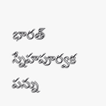భారత్‌ స్నేహపూర్వక పన్ను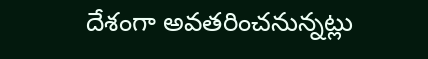దేశంగా అవతరించనున్నట్లు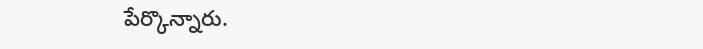పేర్కొన్నారు.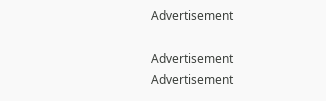Advertisement

Advertisement
Advertisement